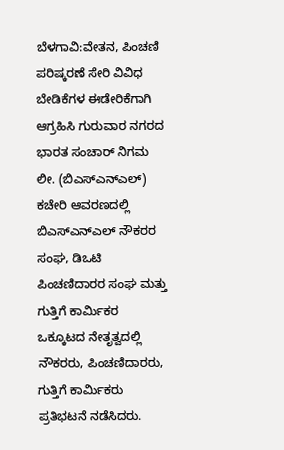ಬೆಳಗಾವಿ:ವೇತನ, ಪಿಂಚಣಿ ಪರಿಷ್ಕರಣೆ ಸೇರಿ ವಿವಿಧ ಬೇಡಿಕೆಗಳ ಈಡೇರಿಕೆಗಾಗಿ ಆಗ್ರಹಿಸಿ ಗುರುವಾರ ನಗರದ ಭಾರತ ಸಂಚಾರ್ ನಿಗಮ ಲೀ. (ಬಿಎಸ್ಎನ್ಎಲ್) ಕಚೇರಿ ಆವರಣದಲ್ಲಿ ಬಿಎಸ್ಎನ್ಎಲ್ ನೌಕರರ ಸಂಘ, ಡಿಒಟಿ ಪಿಂಚಣಿದಾರರ ಸಂಘ ಮತ್ತು ಗುತ್ತಿಗೆ ಕಾರ್ಮಿಕರ ಒಕ್ಕೂಟದ ನೇತೃತ್ವದಲ್ಲಿ ನೌಕರರು, ಪಿಂಚಣಿದಾರರು, ಗುತ್ತಿಗೆ ಕಾರ್ಮಿಕರು ಪ್ರತಿಭಟನೆ ನಡೆಸಿದರು.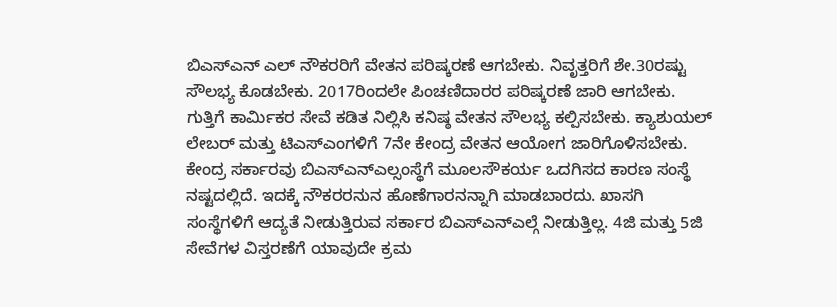ಬಿಎಸ್ಎನ್ ಎಲ್ ನೌಕರರಿಗೆ ವೇತನ ಪರಿಷ್ಕರಣೆ ಆಗಬೇಕು. ನಿವೃತ್ತರಿಗೆ ಶೇ.30ರಷ್ಟು ಸೌಲಭ್ಯ ಕೊಡಬೇಕು. 2017ರಿಂದಲೇ ಪಿಂಚಣಿದಾರರ ಪರಿಷ್ಕರಣೆ ಜಾರಿ ಆಗಬೇಕು. ಗುತ್ತಿಗೆ ಕಾರ್ಮಿಕರ ಸೇವೆ ಕಡಿತ ನಿಲ್ಲಿಸಿ ಕನಿಷ್ಠ ವೇತನ ಸೌಲಭ್ಯ ಕಲ್ಪಿಸಬೇಕು. ಕ್ಯಾಶುಯಲ್ ಲೇಬರ್ ಮತ್ತು ಟಿಎಸ್ಎಂಗಳಿಗೆ 7ನೇ ಕೇಂದ್ರ ವೇತನ ಆಯೋಗ ಜಾರಿಗೊಳಿಸಬೇಕು.
ಕೇಂದ್ರ ಸರ್ಕಾರವು ಬಿಎಸ್ಎನ್ಎಲ್ಸಂಸ್ಥೆಗೆ ಮೂಲಸೌಕರ್ಯ ಒದಗಿಸದ ಕಾರಣ ಸಂಸ್ಥೆ ನಷ್ಟದಲ್ಲಿದೆ. ಇದಕ್ಕೆ ನೌಕರರನುನ ಹೊಣೆಗಾರನನ್ನಾಗಿ ಮಾಡಬಾರದು. ಖಾಸಗಿ ಸಂಸ್ಥೆಗಳಿಗೆ ಆದ್ಯತೆ ನೀಡುತ್ತಿರುವ ಸರ್ಕಾರ ಬಿಎಸ್ಎನ್ಎಲ್ಗೆ ನೀಡುತ್ತಿಲ್ಲ. 4ಜಿ ಮತ್ತು 5ಜಿ ಸೇವೆಗಳ ವಿಸ್ತರಣೆಗೆ ಯಾವುದೇ ಕ್ರಮ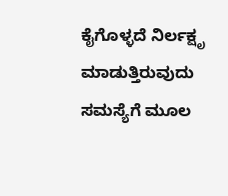ಕೈಗೊಳ್ಳದೆ ನಿರ್ಲಕ್ಷೃ ಮಾಡುತ್ತಿರುವುದು ಸಮಸ್ಯೆಗೆ ಮೂಲ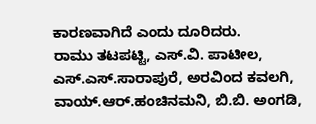ಕಾರಣವಾಗಿದೆ ಎಂದು ದೂರಿದರು.
ರಾಮು ತಟಪಟ್ಟಿ, ಎಸ್.ವಿ. ಪಾಟೀಲ, ಎಸ್.ಎಸ್.ಸಾರಾಪುರೆ, ಅರವಿಂದ ಕವಲಗಿ, ವಾಯ್.ಆರ್.ಹಂಚಿನಮನಿ, ಬಿ.ಬಿ. ಅಂಗಡಿ,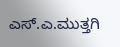ಎಸ್.ಎ.ಮುತ್ತಗಿ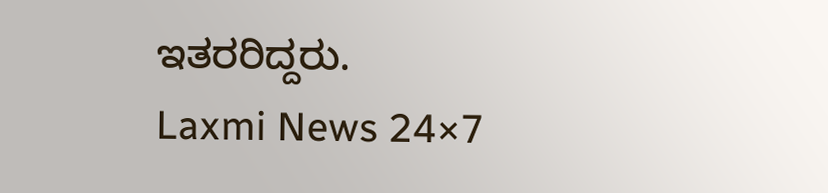ಇತರರಿದ್ದರು.
Laxmi News 24×7